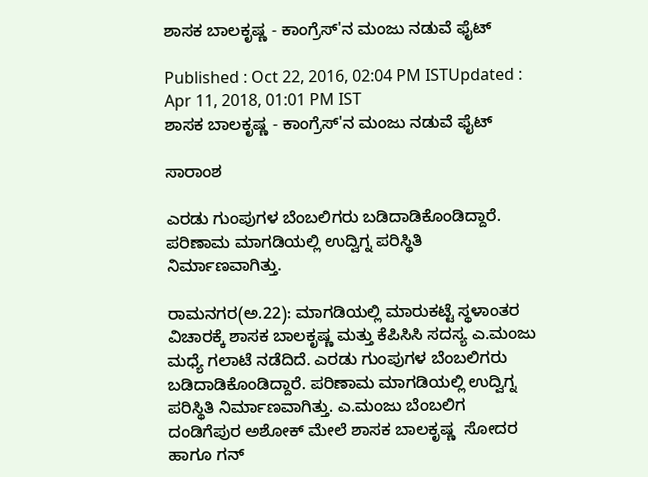ಶಾಸಕ ಬಾಲಕೃಷ್ಣ - ಕಾಂಗ್ರೆಸ್'ನ ಮಂಜು ನಡುವೆ ಫೈಟ್

Published : Oct 22, 2016, 02:04 PM ISTUpdated : Apr 11, 2018, 01:01 PM IST
ಶಾಸಕ ಬಾಲಕೃಷ್ಣ - ಕಾಂಗ್ರೆಸ್'ನ ಮಂಜು ನಡುವೆ ಫೈಟ್

ಸಾರಾಂಶ

ಎರಡು ಗುಂಪುಗಳ ಬೆಂಬಲಿಗರು ಬಡಿದಾಡಿಕೊಂಡಿದ್ದಾರೆ. ಪರಿಣಾಮ ಮಾಗಡಿಯಲ್ಲಿ ಉದ್ವಿಗ್ನ ಪರಿಸ್ಥಿತಿ ನಿರ್ಮಾಣವಾಗಿತ್ತು.

ರಾಮನಗರ(ಅ.22): ಮಾಗಡಿಯಲ್ಲಿ ಮಾರುಕಟ್ಟೆ ಸ್ಥಳಾಂತರ ವಿಚಾರಕ್ಕೆ ಶಾಸಕ ಬಾಲಕೃಷ್ಣ ಮತ್ತು ಕೆಪಿಸಿಸಿ ಸದಸ್ಯ ಎ.ಮಂಜು ಮಧ್ಯೆ ಗಲಾಟೆ ನಡೆದಿದೆ. ಎರಡು ಗುಂಪುಗಳ ಬೆಂಬಲಿಗರು ಬಡಿದಾಡಿಕೊಂಡಿದ್ದಾರೆ. ಪರಿಣಾಮ ಮಾಗಡಿಯಲ್ಲಿ ಉದ್ವಿಗ್ನ ಪರಿಸ್ಥಿತಿ ನಿರ್ಮಾಣವಾಗಿತ್ತು. ಎ.ಮಂಜು ಬೆಂಬಲಿಗ ದಂಡಿಗೆಪುರ ಅಶೋಕ್ ಮೇಲೆ ಶಾಸಕ ಬಾಲಕೃಷ್ಣ  ಸೋದರ ಹಾಗೂ ಗನ್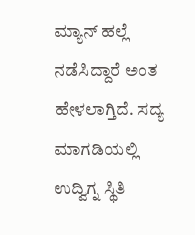ಮ್ಯಾನ್ ಹಲ್ಲೆ ನಡೆಸಿದ್ದಾರೆ ಅಂತ ಹೇಳಲಾಗ್ತಿದೆ. ಸದ್ಯ ಮಾಗಡಿಯಲ್ಲಿ ಉದ್ವಿಗ್ನ ಸ್ಥಿತಿ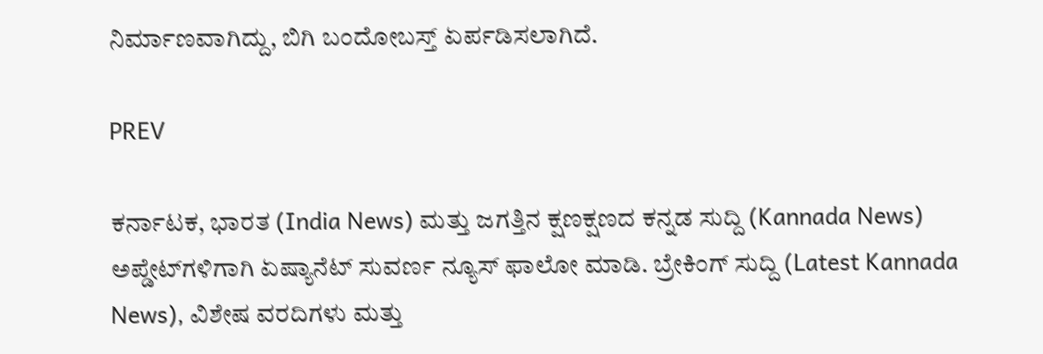ನಿರ್ಮಾಣವಾಗಿದ್ದು, ಬಿಗಿ ಬಂದೋಬಸ್ತ್ ಏರ್ಪಡಿಸಲಾಗಿದೆ.

PREV

ಕರ್ನಾಟಕ, ಭಾರತ (India News) ಮತ್ತು ಜಗತ್ತಿನ ಕ್ಷಣಕ್ಷಣದ ಕನ್ನಡ ಸುದ್ದಿ (Kannada News) ಅಪ್ಡೇಟ್‌ಗಳಿಗಾಗಿ ಏಷ್ಯಾನೆಟ್ ಸುವರ್ಣ ನ್ಯೂಸ್‌ ಫಾಲೋ ಮಾಡಿ. ಬ್ರೇಕಿಂಗ್ ಸುದ್ದಿ (Latest Kannada News), ವಿಶೇಷ ವರದಿಗಳು ಮತ್ತು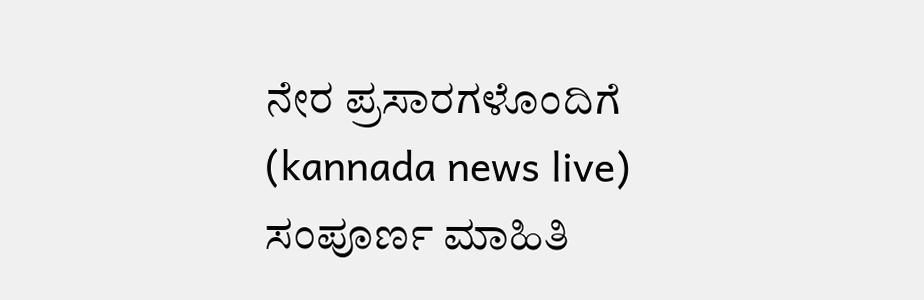ನೇರ ಪ್ರಸಾರಗಳೊಂದಿಗೆ (kannada news live) ಸಂಪೂರ್ಣ ಮಾಹಿತಿ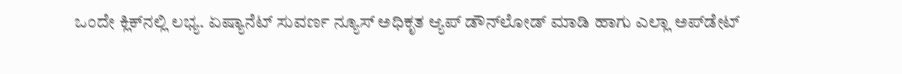ಒಂದೇ ಕ್ಲಿಕ್‌ನಲ್ಲಿ ಲಭ್ಯ. ಏಷ್ಯಾನೆಟ್ ಸುವರ್ಣ ನ್ಯೂಸ್ ಅಧಿಕೃತ ಆ್ಯಪ್ ಡೌನ್‌ಲೋಡ್ ಮಾಡಿ ಹಾಗು ಎಲ್ಲಾ ಅಪ್‌ಡೇಟ್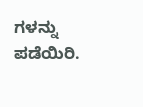ಗಳನ್ನು ಪಡೆಯಿರಿ.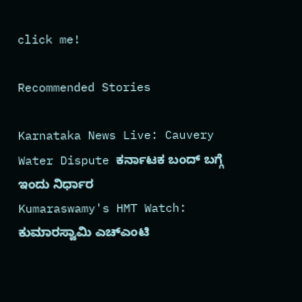click me!

Recommended Stories

Karnataka News Live: Cauvery Water Dispute ಕರ್ನಾಟಕ ಬಂದ್‌ ಬಗ್ಗೆ ಇಂದು ನಿರ್ಧಾರ
Kumaraswamy's HMT Watch: ಕುಮಾರಸ್ವಾಮಿ ಎಚ್‌ಎಂಟಿ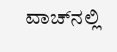ವಾಚ್‌ನಲ್ಲಿ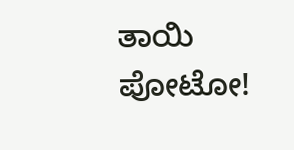ತಾಯಿ ಪೋಟೋ!